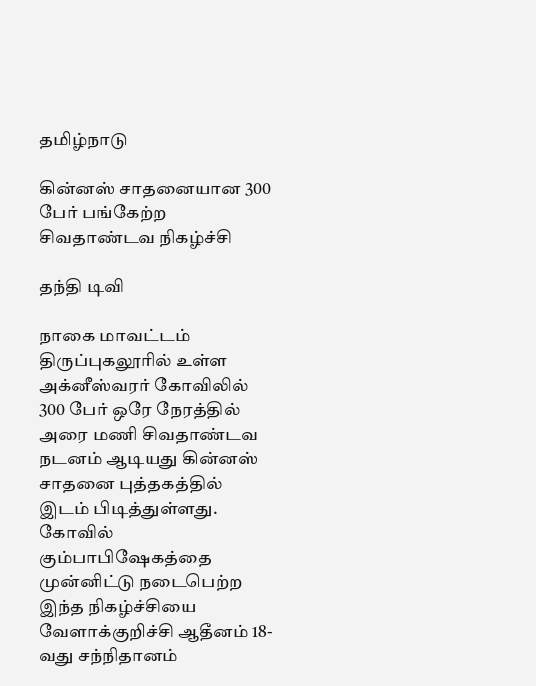தமிழ்நாடு

கின்னஸ் சாதனையான 300 பேர் பங்கேற்ற சிவதாண்டவ நிகழ்ச்சி

தந்தி டிவி

நாகை மாவட்டம் திருப்புகலூரில் உள்ள அக்னீஸ்வரர் கோவிலில் 300 பேர் ஒரே நேரத்தில் அரை மணி சிவதாண்டவ நடனம் ஆடியது கின்னஸ் சாதனை புத்தகத்தில் இடம் பிடித்துள்ளது. கோவில் கும்பாபிஷேகத்தை முன்னிட்டு நடைபெற்ற இந்த நிகழ்ச்சியை வேளாக்குறிச்சி ஆதீனம் 18-வது சந்நிதானம்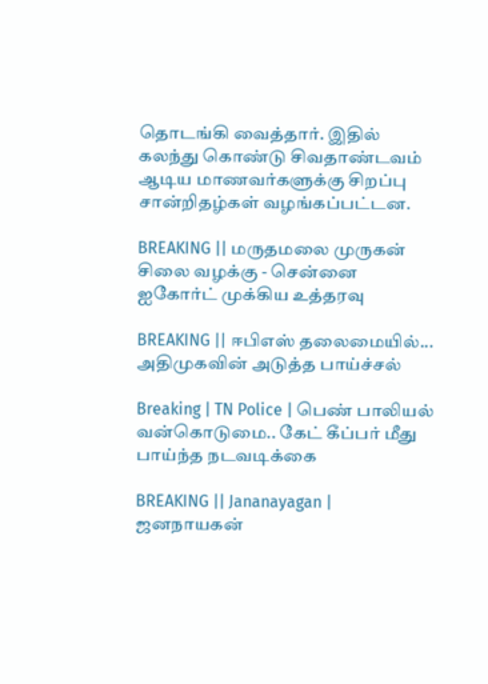தொடங்கி வைத்தார். இதில் கலந்து கொண்டு சிவதாண்டவம் ஆடிய மாணவர்களுக்கு சிறப்பு சான்றிதழ்கள் வழங்கப்பட்டன.

BREAKING || மருதமலை முருகன் சிலை வழக்கு - சென்னை ஐகோர்ட் முக்கிய உத்தரவு

BREAKING || ஈபிஎஸ் தலைமையில்... அதிமுகவின் அடுத்த பாய்ச்சல்

Breaking | TN Police | பெண் பாலியல் வன்கொடுமை.. கேட் கீப்பர் மீது பாய்ந்த நடவடிக்கை

BREAKING || Jananayagan | ஜனநாயகன்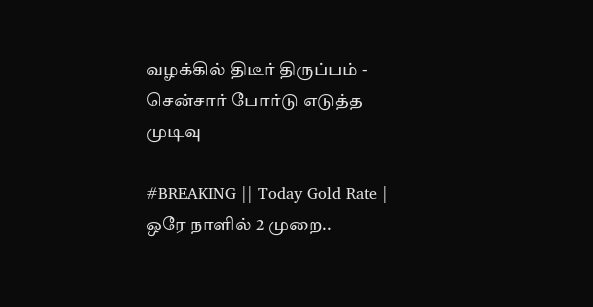வழக்கில் திடீர் திருப்பம் - சென்சார் போர்டு எடுத்த முடிவு

#BREAKING || Today Gold Rate | ஒரே நாளில் 2 முறை..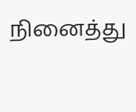நினைத்து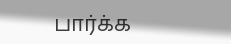பார்க்க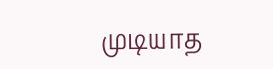முடியாத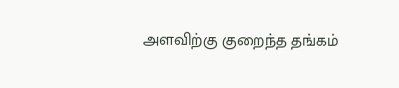அளவிற்கு குறைந்த தங்கம்